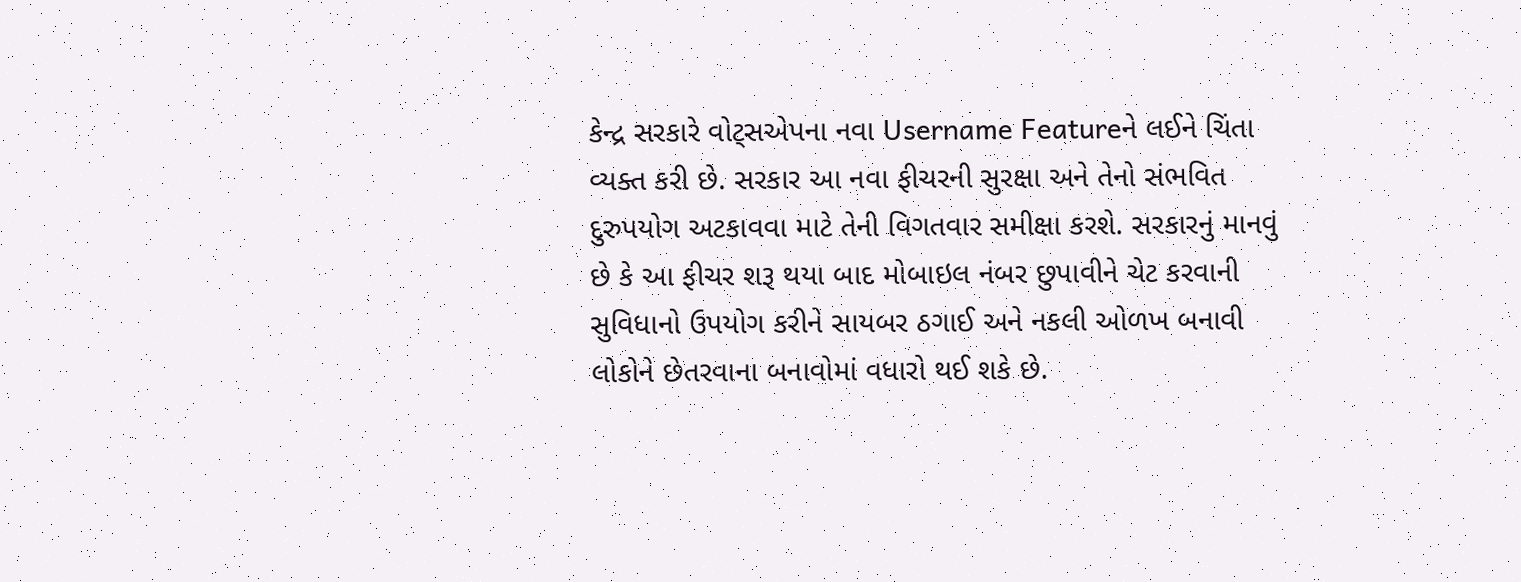કેન્દ્ર સરકારે વોટ્સએપના નવા Username Featureને લઈને ચિંતા વ્યક્ત કરી છે. સરકાર આ નવા ફીચરની સુરક્ષા અને તેનો સંભવિત દુરુપયોગ અટકાવવા માટે તેની વિગતવાર સમીક્ષા કરશે. સરકારનું માનવું છે કે આ ફીચર શરૂ થયા બાદ મોબાઇલ નંબર છુપાવીને ચેટ કરવાની સુવિધાનો ઉપયોગ કરીને સાયબર ઠગાઈ અને નકલી ઓળખ બનાવી લોકોને છેતરવાના બનાવોમાં વધારો થઈ શકે છે.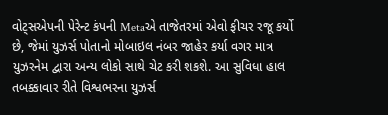વોટ્સએપની પેરેન્ટ કંપની Metaએ તાજેતરમાં એવો ફીચર રજૂ કર્યો છે, જેમાં યુઝર્સ પોતાનો મોબાઇલ નંબર જાહેર કર્યા વગર માત્ર યુઝરનેમ દ્વારા અન્ય લોકો સાથે ચેટ કરી શકશે. આ સુવિધા હાલ તબક્કાવાર રીતે વિશ્વભરના યુઝર્સ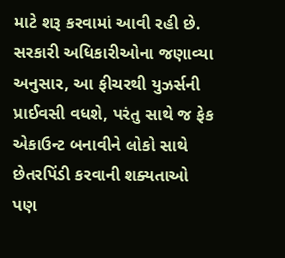માટે શરૂ કરવામાં આવી રહી છે.
સરકારી અધિકારીઓના જણાવ્યા અનુસાર, આ ફીચરથી યુઝર્સની પ્રાઈવસી વધશે, પરંતુ સાથે જ ફેક એકાઉન્ટ બનાવીને લોકો સાથે છેતરપિંડી કરવાની શક્યતાઓ પણ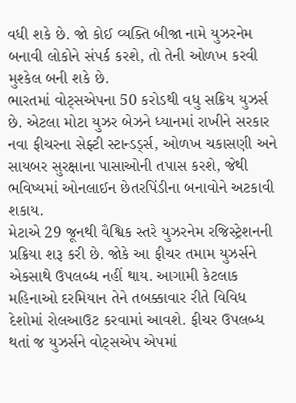વધી શકે છે. જો કોઈ વ્યક્તિ બીજા નામે યુઝરનેમ બનાવી લોકોને સંપર્ક કરશે, તો તેની ઓળખ કરવી મુશ્કેલ બની શકે છે.
ભારતમાં વોટ્સએપના 50 કરોડથી વધુ સક્રિય યુઝર્સ છે. એટલા મોટા યુઝર બેઝને ધ્યાનમાં રાખીને સરકાર નવા ફીચરના સેફ્ટી સ્ટાન્ડર્ડ્સ, ઓળખ ચકાસણી અને સાયબર સુરક્ષાના પાસાઓની તપાસ કરશે, જેથી ભવિષ્યમાં ઓનલાઈન છેતરપિંડીના બનાવોને અટકાવી શકાય.
મેટાએ 29 જૂનથી વૈશ્વિક સ્તરે યુઝરનેમ રજિસ્ટ્રેશનની પ્રક્રિયા શરૂ કરી છે. જોકે આ ફીચર તમામ યુઝર્સને એકસાથે ઉપલબ્ધ નહીં થાય. આગામી કેટલાક મહિનાઓ દરમિયાન તેને તબક્કાવાર રીતે વિવિધ દેશોમાં રોલઆઉટ કરવામાં આવશે. ફીચર ઉપલબ્ધ થતાં જ યુઝર્સને વોટ્સએપ એપમાં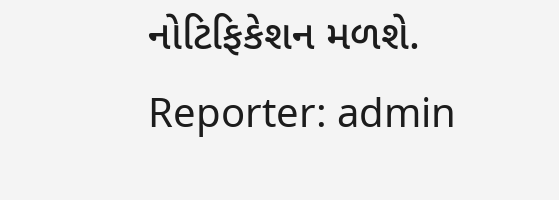નોટિફિકેશન મળશે.
Reporter: admin